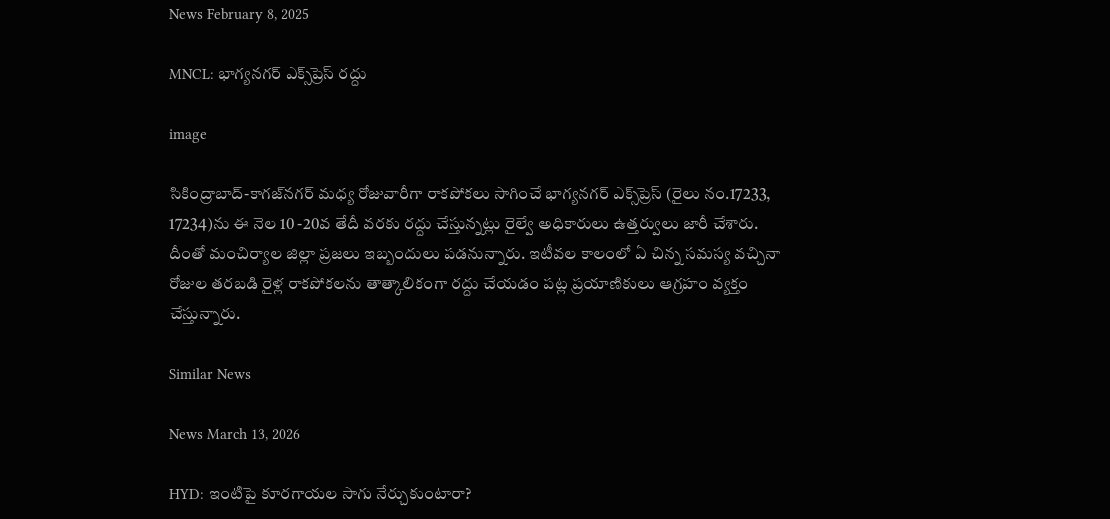News February 8, 2025

MNCL: భాగ్యనగర్ ఎక్స్‌ప్రెస్ రద్దు

image

సికింద్రాబాద్-కాగజ్‌నగర్ మధ్య రోజువారీగా రాకపోకలు సాగించే భాగ్యనగర్ ఎక్స్‌ప్రెస్ (రైలు నం.17233, 17234)ను ఈ నెల 10 -20వ తేదీ వరకు రద్దు చేస్తున్నట్లు రైల్వే అధికారులు ఉత్తర్వులు జారీ చేశారు. దీంతో మంచిర్యాల జిల్లా ప్రజలు ఇబ్బందులు పడనున్నారు. ఇటీవల కాలంలో ఏ చిన్న సమస్య వచ్చినా రోజుల తరబడి రైళ్ల రాకపోకలను తాత్కాలికంగా రద్దు చేయడం పట్ల ప్రయాణికులు ఆగ్రహం వ్యక్తం చేస్తున్నారు.

Similar News

News March 13, 2026

HYD: ఇంటిపై కూరగాయల సాగు నేర్చుకుంటారా?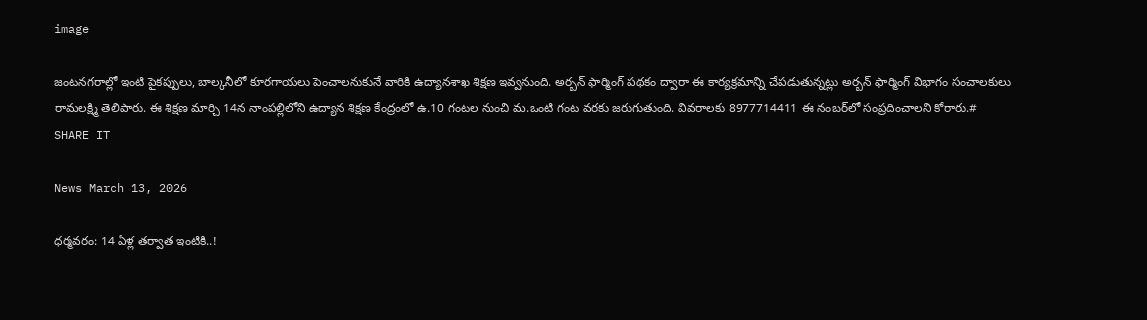image

జంటనగరాల్లో ఇంటి పైకప్పులు, బాల్కనీలో కూరగాయలు పెంచాలనుకునే వారికి ఉద్యానశాఖ శిక్షణ ఇవ్వనుంది. అర్బన్ ఫార్మింగ్ పథకం ద్వారా ఈ కార్యక్రమాన్ని చేపడుతున్నట్లు అర్బన్ ఫార్మింగ్ విభాగం సంచాలకులు రామలక్ష్మి తెలిపారు. ఈ శిక్షణ మార్చి 14న నాంపల్లిలోని ఉద్యాన శిక్షణ కేంద్రంలో ఉ.10 గంటల నుంచి మ.ఒంటి గంట వరకు జరుగుతుంది. వివరాలకు 8977714411 ఈ నంబర్‌లో సంప్రదించాలని కోరారు.# SHARE IT

News March 13, 2026

ధర్మవరం: 14 ఏళ్ల తర్వాత ఇంటికి..!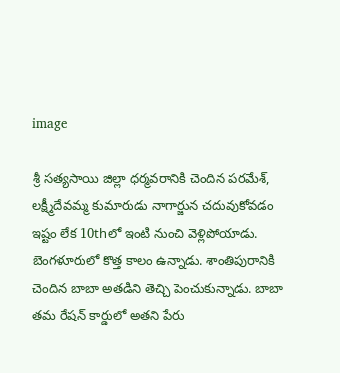image

శ్రీ సత్యసాయి జిల్లా ధర్మవరానికి చెందిన పరమేశ్, లక్ష్మీదేవమ్మ కుమారుడు నాగార్జున చదువుకోవడం ఇష్టం లేక 10thలో ఇంటి నుంచి వెళ్లిపోయాడు. బెంగళూరులో కొత్త కాలం ఉన్నాడు. శాంతిపురానికి చెందిన బాబా అతడిని తెచ్చి పెంచుకున్నాడు. బాబా తమ రేషన్ కార్డులో అతని పేరు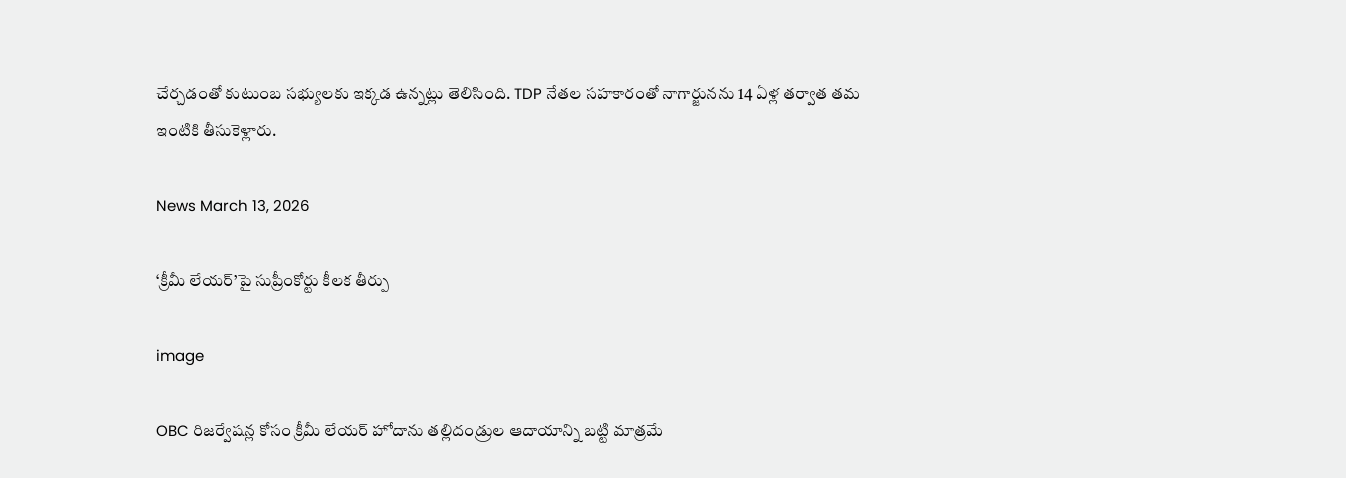చేర్చడంతో కుటుంబ సభ్యులకు ఇక్కడ ఉన్నట్లు తెలిసింది. TDP నేతల సహకారంతో నాగార్జునను 14 ఏళ్ల తర్వాత తమ ఇంటికి తీసుకెళ్లారు.

News March 13, 2026

‘క్రీమీ లేయర్’పై సుప్రీంకోర్టు కీలక తీర్పు

image

OBC రిజర్వేషన్ల కోసం క్రీమీ లేయర్ హోదాను తల్లిదండ్రుల ఆదాయాన్ని బట్టి మాత్రమే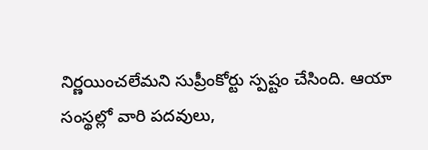నిర్ణయించలేమని సుప్రీంకోర్టు స్పష్టం చేసింది. ఆయా సంస్థల్లో వారి పదవులు,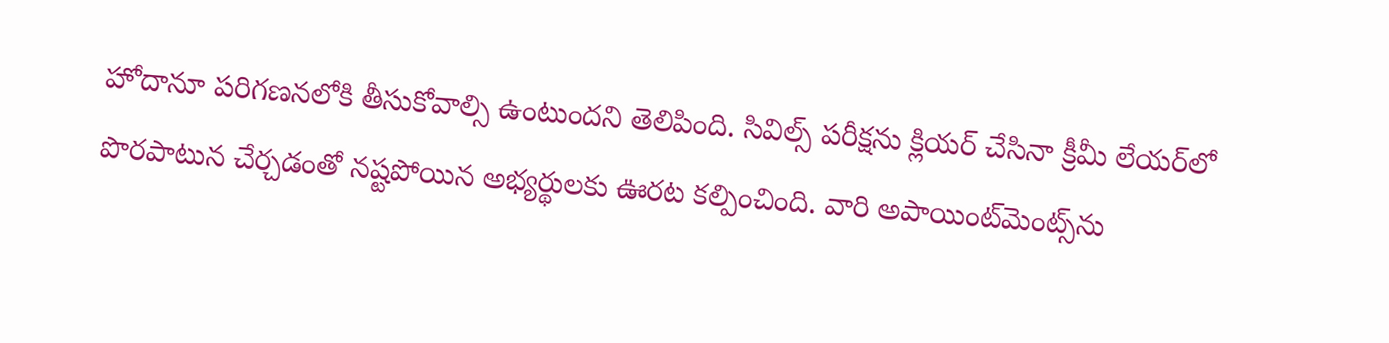హోదానూ పరిగణనలోకి తీసుకోవాల్సి ఉంటుందని తెలిపింది. సివిల్స్ పరీక్షను క్లియర్ చేసినా క్రీమీ లేయర్‌లో పొరపాటున చేర్చడంతో నష్టపోయిన అభ్యర్థులకు ఊరట కల్పించింది. వారి అపాయింట్‌మెంట్స్‌ను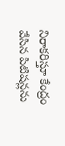నిరాకరిస్తూ కేంద్రం వేసిన పిటిషన్లను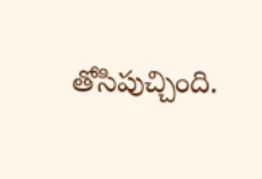తోసిపుచ్చింది.